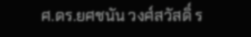ศ.ดร.ยศชนัน วงศ์สวัสดิ์ ร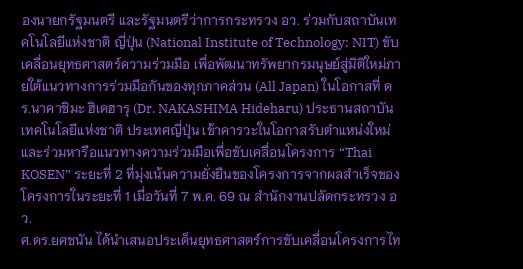องนายกรัฐมนตรี และรัฐมนตรีว่าการกระทรวง อว. ร่วมกับสถาบันเทคโนโลยีแห่งชาติ ญี่ปุ่น (National Institute of Technology: NIT) ขับเคลื่อนยุทธศาสตร์ความร่วมมือ เพื่อพัฒนาทรัพยากรมนุษย์สู่มิติใหม่ภายใต้แนวทางการร่วมมือกันของทุกภาคส่วน (All Japan) ในโอกาสที่ ดร.นาคาชิมะ ฮิเดฮารุ (Dr. NAKASHIMA Hideharu) ประธานสถาบันเทคโนโลยีแห่งชาติ ประเทศญี่ปุ่น เข้าคารวะในโอกาสรับตำแหน่งใหม่ และร่วมหารือแนวทางความร่วมมือเพื่อขับเคลื่อนโครงการ “Thai KOSEN” ระยะที่ 2 ที่มุ่งเน้นความยั่งยืนของโครงการจากผลสำเร็จของโครงการในระยะที่ 1 เมื่อวันที่ 7 พ.ค. 69 ณ สำนักงานปลัดกระทรวง อว.
ศ.ดร.ยศชนัน ได้นำเสนอประเด็นยุทธศาสตร์การขับเคลื่อนโครงการไท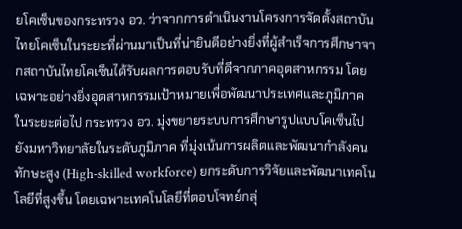ยโคเซ็นของกระทรวง อว. ว่าจากการดำเนินงานโครงการจัดตั้งสถาบันไทยโคเซ็นในระยะที่ผ่านมาเป็นที่น่ายินดีอย่างยิ่งที่ผู้สำเร็จการศึกษาจากสถาบันไทยโคเซ็นได้รับผลการตอบรับที่ดีจากภาคอุตสาหกรรม โดยเฉพาะอย่างยิ่งอุตสาหกรรมเป้าหมายเพื่อพัฒนาประเทศและภูมิภาค ในระยะต่อไป กระทรวง อว. มุ่งขยายระบบการศึกษารูปแบบโคเซ็นไปยังมหาวิทยาลัยในระดับภูมิภาค ที่มุ่งเน้นการผลิตและพัฒนากำลังคนทักษะสูง (High-skilled workforce) ยกระดับการวิจัยและพัฒนาเทคโนโลยีที่สูงขึ้น โดยเฉพาะเทคโนโลยีที่ตอบโจทย์กลุ่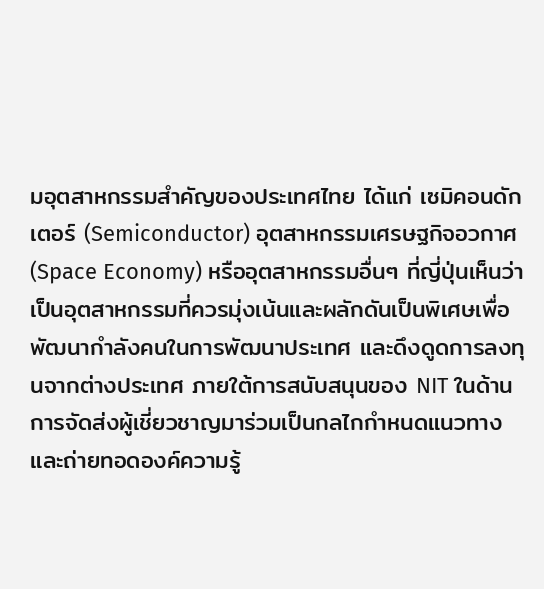มอุตสาหกรรมสำคัญของประเทศไทย ได้แก่ เซมิคอนดักเตอร์ (Semiconductor) อุตสาหกรรมเศรษฐกิจอวกาศ (Space Economy) หรืออุตสาหกรรมอื่นๆ ที่ญี่ปุ่นเห็นว่าเป็นอุตสาหกรรมที่ควรมุ่งเน้นและผลักดันเป็นพิเศษเพื่อพัฒนากำลังคนในการพัฒนาประเทศ และดึงดูดการลงทุนจากต่างประเทศ ภายใต้การสนับสนุนของ NIT ในด้านการจัดส่งผู้เชี่ยวชาญมาร่วมเป็นกลไกกำหนดแนวทาง และถ่ายทอดองค์ความรู้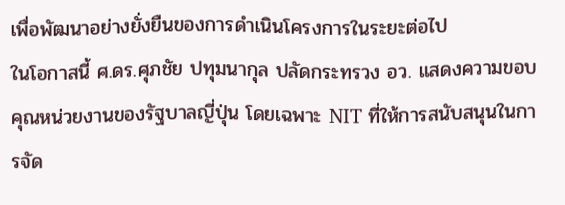เพื่อพัฒนาอย่างยั่งยืนของการดำเนินโครงการในระยะต่อไป
ในโอกาสนี้ ศ.ดร.ศุภชัย ปทุมนากุล ปลัดกระทรวง อว. แสดงความขอบคุณหน่วยงานของรัฐบาลญี่ปุ่น โดยเฉพาะ NIT ที่ให้การสนับสนุนในการจัด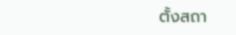ตั้งสถา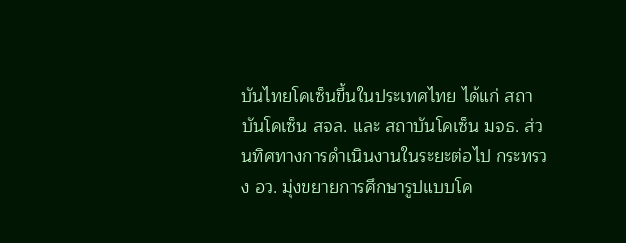บันไทยโคเซ็นขึ้นในประเทศไทย ได้แก่ สถาบันโคเซ็น สจล. และ สถาบันโคเซ็น มจธ. ส่วนทิศทางการดำเนินงานในระยะต่อไป กระทรวง อว. มุ่งขยายการศึกษารูปแบบโค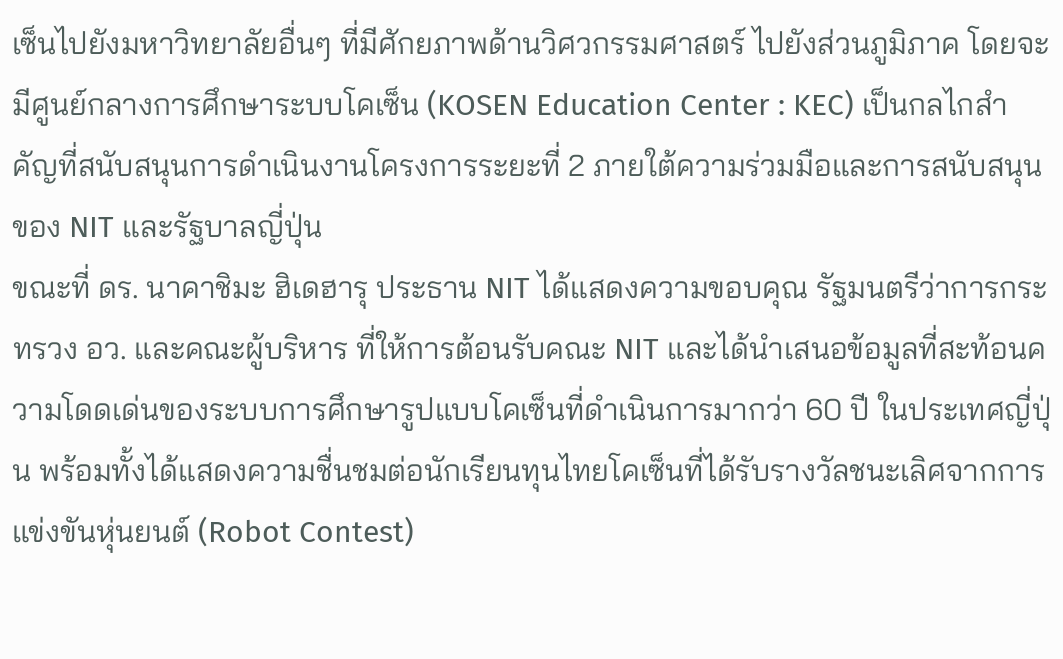เซ็นไปยังมหาวิทยาลัยอื่นๆ ที่มีศักยภาพด้านวิศวกรรมศาสตร์ ไปยังส่วนภูมิภาค โดยจะมีศูนย์กลางการศึกษาระบบโคเซ็น (KOSEN Education Center : KEC) เป็นกลไกสำคัญที่สนับสนุนการดำเนินงานโครงการระยะที่ 2 ภายใต้ความร่วมมือและการสนับสนุนของ NIT และรัฐบาลญี่ปุ่น
ขณะที่ ดร. นาคาชิมะ ฮิเดฮารุ ประธาน NIT ได้แสดงความขอบคุณ รัฐมนตรีว่าการกระทรวง อว. และคณะผู้บริหาร ที่ให้การต้อนรับคณะ NIT และได้นำเสนอข้อมูลที่สะท้อนความโดดเด่นของระบบการศึกษารูปแบบโคเซ็นที่ดำเนินการมากว่า 60 ปี ในประเทศญี่ปุ่น พร้อมทั้งได้แสดงความชื่นชมต่อนักเรียนทุนไทยโคเซ็นที่ได้รับรางวัลชนะเลิศจากการแข่งขันหุ่นยนต์ (Robot Contest)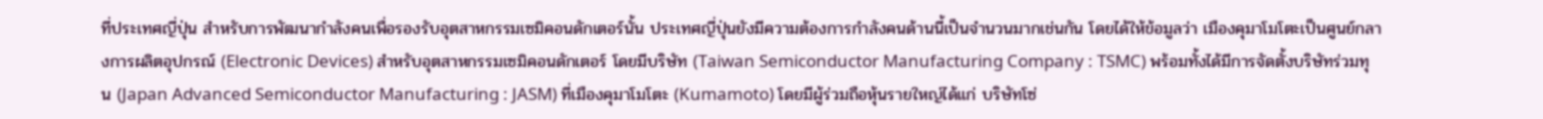ที่ประเทศญี่ปุ่น สำหรับการพัฒนากำลังคนเพื่อรองรับอุตสาหกรรมเซมิคอนดักเตอร์นั้น ประเทศญี่ปุ่นยังมีความต้องการกำลังคนด้านนี้เป็นจำนวนมากเช่นกัน โดยได้ให้ข้อมูลว่า เมืองคุมาโมโตะเป็นศูนย์กลางการผลิตอุปกรณ์ (Electronic Devices) สำหรับอุตสาหกรรมเซมิคอนดักเตอร์ โดยมีบริษัท (Taiwan Semiconductor Manufacturing Company : TSMC) พร้อมทั้งได้มีการจัดตั้งบริษัทร่วมทุน (Japan Advanced Semiconductor Manufacturing : JASM) ที่เมืองคุมาโมโตะ (Kumamoto) โดยมีผู้ร่วมถือหุ้นรายใหญ่ได้แก่ บริษัทโซ่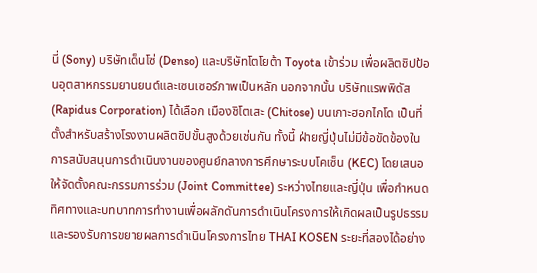นี่ (Sony) บริษัทเด็นโซ่ (Denso) และบริษัทโตโยต้า Toyota เข้าร่วม เพื่อผลิตชิปป้อนอุตสาหกรรมยานยนต์และเซนเซอร์ภาพเป็นหลัก นอกจากนั้น บริษัทแรพพิดัส (Rapidus Corporation) ได้เลือก เมืองชิโตเสะ (Chitose) บนเกาะฮอกไกโด เป็นที่ตั้งสำหรับสร้างโรงงานผลิตชิปขั้นสูงด้วยเช่นกัน ทั้งนี้ ฝ่ายญี่ปุ่นไม่มีข้อขัดข้องในการสนับสนุนการดำเนินงานของศูนย์กลางการศึกษาระบบโคเซ็น (KEC) โดยเสนอให้จัดตั้งคณะกรรมการร่วม (Joint Committee) ระหว่างไทยและญี่ปุ่น เพื่อกำหนดทิศทางและบทบาทการทำงานเพื่อผลักดันการดำเนินโครงการให้เกิดผลเป็นรูปธรรม และรองรับการขยายผลการดำเนินโครงการไทย THAI KOSEN ระยะที่สองได้อย่าง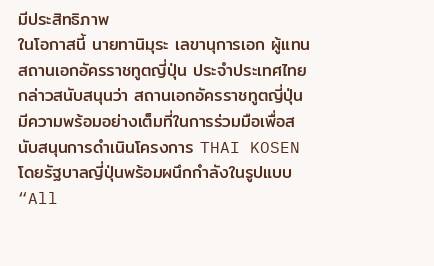มีประสิทธิภาพ
ในโอกาสนี้ นายทานิมุระ เลขานุการเอก ผู้แทนสถานเอกอัครราชทูตญี่ปุ่น ประจำประเทศไทยกล่าวสนับสนุนว่า สถานเอกอัครราชทูตญี่ปุ่นมีความพร้อมอย่างเต็มที่ในการร่วมมือเพื่อสนับสนุนการดำเนินโครงการ THAI KOSEN โดยรัฐบาลญี่ปุ่นพร้อมผนึกกำลังในรูปแบบ “All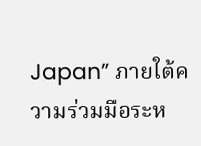Japan” ภายใต้ความร่วมมือระห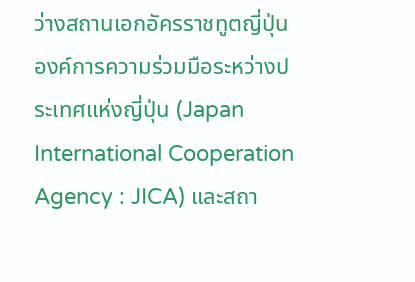ว่างสถานเอกอัครราชทูตญี่ปุ่น องค์การความร่วมมือระหว่างประเทศแห่งญี่ปุ่น (Japan International Cooperation Agency : JICA) และสถา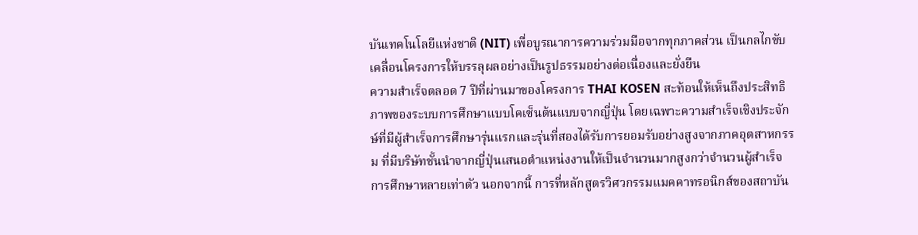บันเทคโนโลยีแห่งชาติ (NIT) เพื่อบูรณาการความร่วมมือจากทุกภาคส่วน เป็นกลไกขับเคลื่อนโครงการให้บรรลุผลอย่างเป็นรูปธรรมอย่างต่อเนื่องและยั่งยืน
ความสำเร็จตลอด 7 ปีที่ผ่านมาของโครงการ THAI KOSEN สะท้อนให้เห็นถึงประสิทธิภาพของระบบการศึกษาแบบโคเซ็นต้นแบบจากญี่ปุ่น โดยเฉพาะความสำเร็จเชิงประจักษ์ที่มีผู้สำเร็จการศึกษารุ่นแรกและรุ่นที่สองได้รับการยอมรับอย่างสูงจากภาคอุตสาหกรรม ที่มีบริษัทชั้นนำจากญี่ปุ่นเสนอตำแหน่งงานให้เป็นจำนวนมากสูงกว่าจำนวนผู้สำเร็จการศึกษาหลายเท่าตัว นอกจากนี้ การที่หลักสูตรวิศวกรรมแมคคาทรอนิกส์ของสถาบัน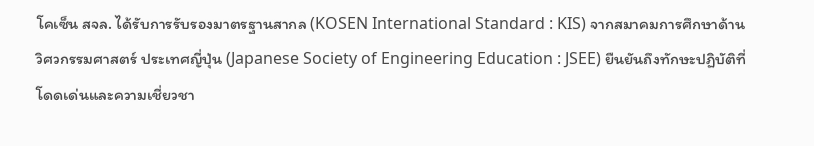โคเซ็น สจล. ได้รับการรับรองมาตรฐานสากล (KOSEN International Standard : KIS) จากสมาคมการศึกษาด้านวิศวกรรมศาสตร์ ประเทศญี่ปุ่น (Japanese Society of Engineering Education : JSEE) ยืนยันถึงทักษะปฏิบัติที่โดดเด่นและความเชี่ยวชา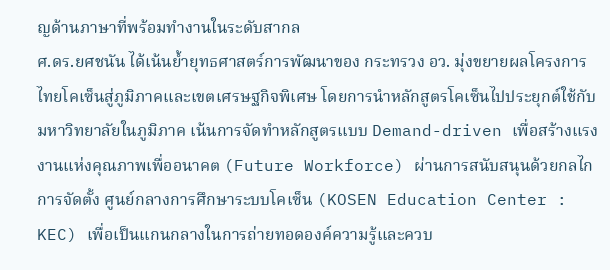ญด้านภาษาที่พร้อมทำงานในระดับสากล
ศ.ดร.ยศชนัน ได้เน้นย้ำยุทธศาสตร์การพัฒนาของ กระทรวง อว. มุ่งขยายผลโครงการไทยโคเซ็นสู่ภูมิภาคและเขตเศรษฐกิจพิเศษ โดยการนำหลักสูตรโคเซ็นไปประยุกต์ใช้กับมหาวิทยาลัยในภูมิภาค เน้นการจัดทำหลักสูตรแบบ Demand-driven เพื่อสร้างแรงงานแห่งคุณภาพเพื่ออนาคต (Future Workforce) ผ่านการสนับสนุนด้วยกลไกการจัดตั้ง ศูนย์กลางการศึกษาระบบโคเซ็น (KOSEN Education Center : KEC) เพื่อเป็นแกนกลางในการถ่ายทอดองค์ความรู้และควบ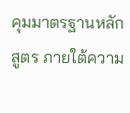คุมมาตรฐานหลักสูตร ภายใต้ความ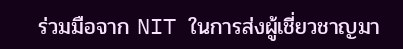ร่วมมือจาก NIT ในการส่งผู้เชี่ยวชาญมา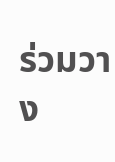ร่วมวาง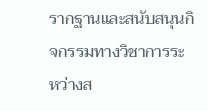รากฐานและสนับสนุนกิจกรรมทางวิชาการระหว่างส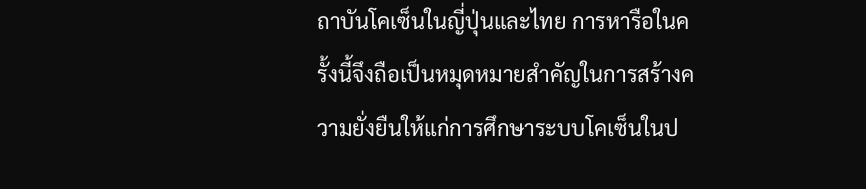ถาบันโคเซ็นในญี่ปุ่นและไทย การหารือในครั้งนี้จึงถือเป็นหมุดหมายสำคัญในการสร้างความยั่งยืนให้แก่การศึกษาระบบโคเซ็นในป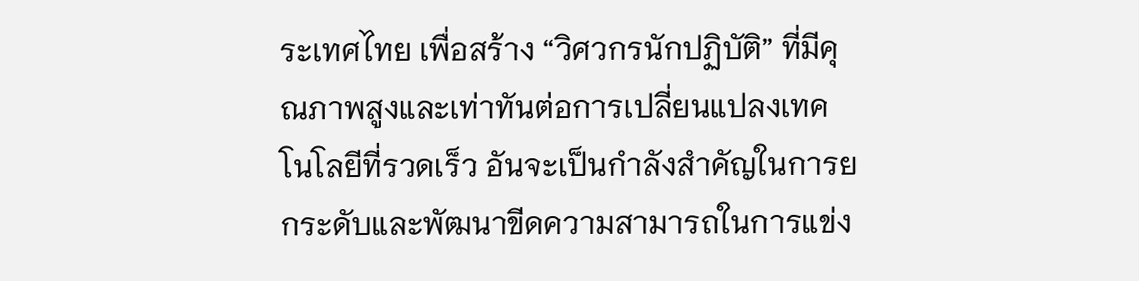ระเทศไทย เพื่อสร้าง “วิศวกรนักปฏิบัติ” ที่มีคุณภาพสูงและเท่าทันต่อการเปลี่ยนแปลงเทคโนโลยีที่รวดเร็ว อันจะเป็นกำลังสำคัญในการยกระดับและพัฒนาขีดความสามารถในการแข่ง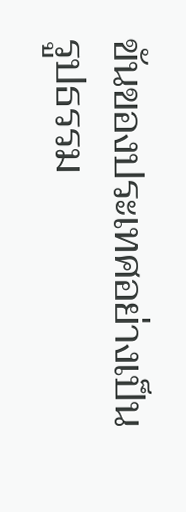ขันของประเทศอย่างเป็นรูปธรรม